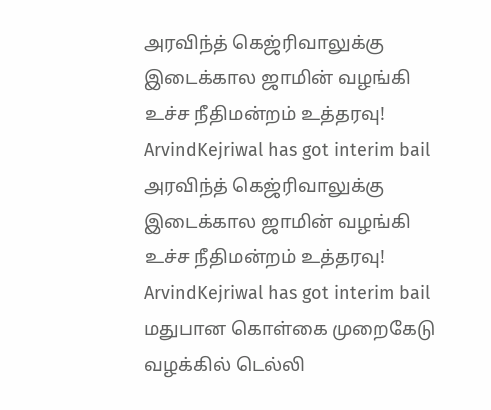அரவிந்த் கெஜ்ரிவாலுக்கு இடைக்கால ஜாமின் வழங்கி உச்ச நீதிமன்றம் உத்தரவு! ArvindKejriwal has got interim bail
அரவிந்த் கெஜ்ரிவாலுக்கு இடைக்கால ஜாமின் வழங்கி உச்ச நீதிமன்றம் உத்தரவு! ArvindKejriwal has got interim bail
மதுபான கொள்கை முறைகேடு வழக்கில் டெல்லி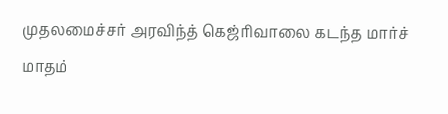முதலமைச்சர் அரவிந்த் கெஜ்ரிவாலை கடந்த மார்ச் மாதம்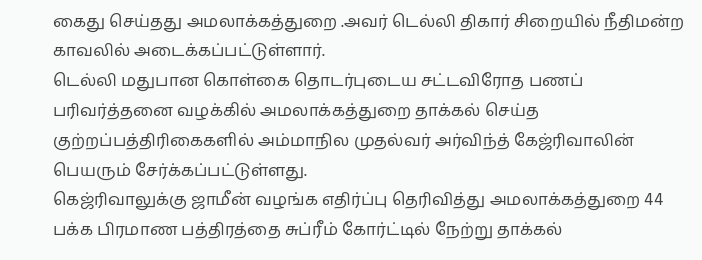கைது செய்தது அமலாக்கத்துறை .அவர் டெல்லி திகார் சிறையில் நீதிமன்ற காவலில் அடைக்கப்பட்டுள்ளார்.
டெல்லி மதுபான கொள்கை தொடர்புடைய சட்டவிரோத பணப் பரிவர்த்தனை வழக்கில் அமலாக்கத்துறை தாக்கல் செய்த குற்றப்பத்திரிகைகளில் அம்மாநில முதல்வர் அர்விந்த் கேஜ்ரிவாலின் பெயரும் சேர்க்கப்பட்டுள்ளது.
கெஜ்ரிவாலுக்கு ஜாமீன் வழங்க எதிர்ப்பு தெரிவித்து அமலாக்கத்துறை 44 பக்க பிரமாண பத்திரத்தை சுப்ரீம் கோர்ட்டில் நேற்று தாக்கல்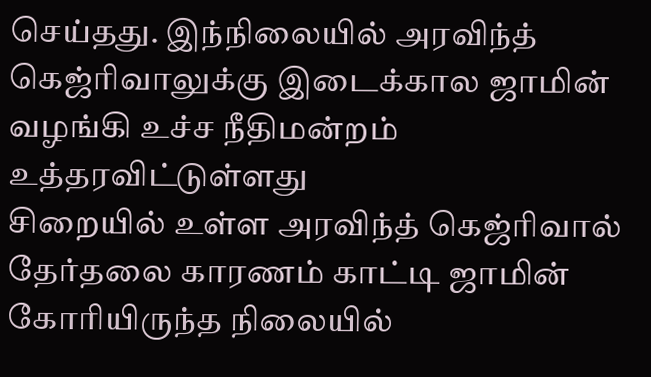செய்தது. இந்நிலையில் அரவிந்த் கெஜ்ரிவாலுக்கு இடைக்கால ஜாமின் வழங்கி உச்ச நீதிமன்றம் உத்தரவிட்டுள்ளது
சிறையில் உள்ள அரவிந்த் கெஜ்ரிவால் தேர்தலை காரணம் காட்டி ஜாமின் கோரியிருந்த நிலையில்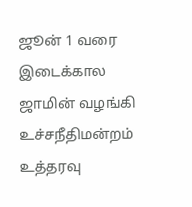ஜூன் 1 வரை இடைக்கால ஜாமின் வழங்கி உச்சநீதிமன்றம் உத்தரவு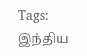Tags: இந்திய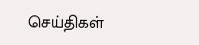செய்திகள்